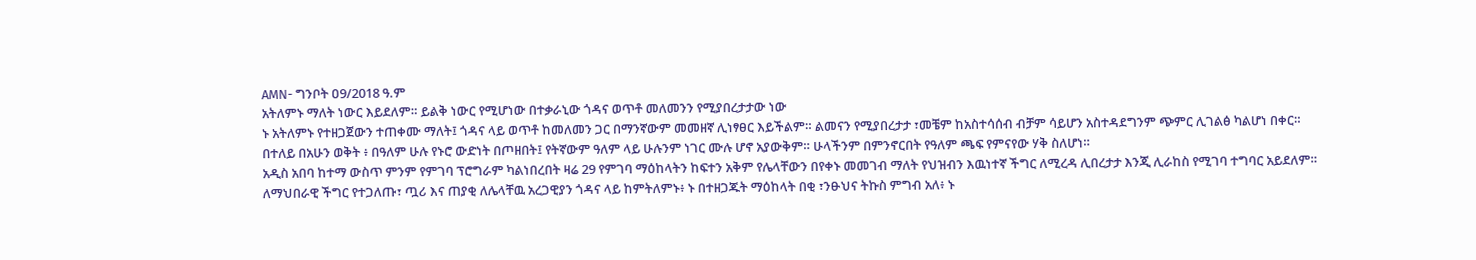AMN- ግንቦት ዐ9/2018 ዓ.ም
አትለምኑ ማለት ነውር እይደለም። ይልቅ ነውር የሚሆነው በተቃራኒው ጎዳና ወጥቶ መለመንን የሚያበረታታው ነው
ኑ አትለምኑ የተዘጋጀውን ተጠቀሙ ማለት፤ ጎዳና ላይ ወጥቶ ከመለመን ጋር በማንኛውም መመዘኛ ሊነፃፀር እይችልም። ልመናን የሚያበረታታ ፣መቼም ከአስተሳሰብ ብቻም ሳይሆን አስተዳደግንም ጭምር ሊገልፅ ካልሆነ በቀር።
በተለይ በአሁን ወቅት ፥ በዓለም ሁሉ የኑሮ ውድነት በጦዘበት፤ የትኛውም ዓለም ላይ ሁሉንም ነገር ሙሉ ሆኖ አያውቅም። ሁላችንም በምንኖርበት የዓለም ጫፍ የምናየው ሃቅ ስለሆነ።
አዲስ አበባ ከተማ ውስጥ ምንም የምገባ ፕሮግራም ካልነበረበት ዛሬ 29 የምገባ ማዕከላትን ከፍተን አቅም የሌላቸውን በየቀኑ መመገብ ማለት የህዝብን እዉነተኛ ችግር ለሚረዳ ሊበረታታ እንጂ ሊራከስ የሚገባ ተግባር አይደለም።
ለማህበራዊ ችግር የተጋለጡ፣ ጧሪ እና ጠያቂ ለሌላቸዉ አረጋዊያን ጎዳና ላይ ከምትለምኑ፥ ኑ በተዘጋጁት ማዕከላት በቂ ፣ንፁህና ትኩስ ምግብ አለ፥ ኑ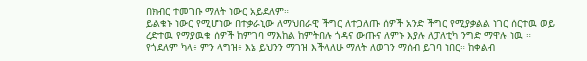በክብር ተመገቡ ማለት ነውር አይደለም።
ይልቁኑ ነውር የሚሆነው በተቃራኒው ለማህበራዊ ችግር ለተጋለጡ ሰዎች አንድ ችግር የሚያቃልል ነገር ሰርተዉ ወይ ረድተዉ የማያዉቁ ሰዎች ከምገባ ማእከል ከምትበሉ ጎዳና ውጡና ለምኑ እያሉ ለፓለቲካ ንግድ ማዋሉ ነዉ ።
የጎደለም ካላ፥ ምን ላግዝ፥ እኔ ይህንን ማገዝ እችላለሁ ማለት ለወገን ማሰብ ይገባ ነበር። ከቀልብ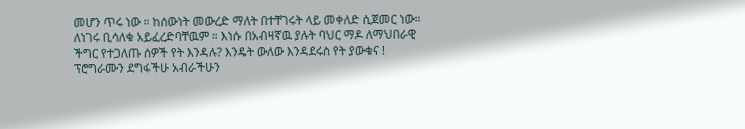መሆን ጥሩ ነው ። ከሰውነት መውረድ ማለት በተቸገሩት ላይ መቀለድ ሲጀመር ነው።
ለነገሩ ቢሳለቁ አይፈረድባቸዉም ። እነሱ በአብዛኛዉ ያሉት ባህር ማዶ ለማህበራዊ ችግር የተጋለጡ ሰዎች የት እንዳሉ? እንዴት ውለው እንዳደሩስ የት ያውቁና !
ፕሮግራሙን ደግፋችሁ አብራችሁን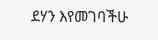ደሃን እየመገባችሁ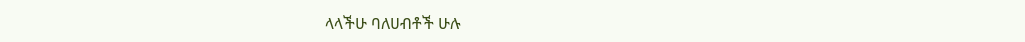ላላችሁ ባለሀብቶች ሁሉ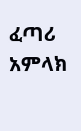ፈጣሪ አምላክ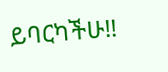ይባርካችሁ!!